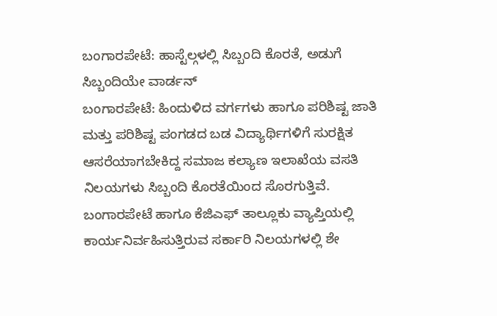ಬಂಗಾರಪೇಟೆ: ಹಾಸ್ಟೆಲ್ಗಳಲ್ಲಿ ಸಿಬ್ಬಂದಿ ಕೊರತೆ, ಅಡುಗೆ ಸಿಬ್ಬಂದಿಯೇ ವಾರ್ಡನ್
ಬಂಗಾರಪೇಟೆ: ಹಿಂದುಳಿದ ವರ್ಗಗಳು ಹಾಗೂ ಪರಿಶಿಷ್ಟ ಜಾತಿ ಮತ್ತು ಪರಿಶಿಷ್ಟ ಪಂಗಡದ ಬಡ ವಿದ್ಯಾರ್ಥಿಗಳಿಗೆ ಸುರಕ್ಷಿತ ಆಸರೆಯಾಗಬೇಕಿದ್ದ ಸಮಾಜ ಕಲ್ಯಾಣ ಇಲಾಖೆಯ ವಸತಿ ನಿಲಯಗಳು ಸಿಬ್ಬಂದಿ ಕೊರತೆಯಿಂದ ಸೊರಗುತ್ತಿವೆ.
ಬಂಗಾರಪೇಟೆ ಹಾಗೂ ಕೆಜಿಎಫ್ ತಾಲ್ಲೂಕು ವ್ಯಾಪ್ತಿಯಲ್ಲಿ ಕಾರ್ಯನಿರ್ವಹಿಸುತ್ತಿರುವ ಸರ್ಕಾರಿ ನಿಲಯಗಳಲ್ಲಿ ಶೇ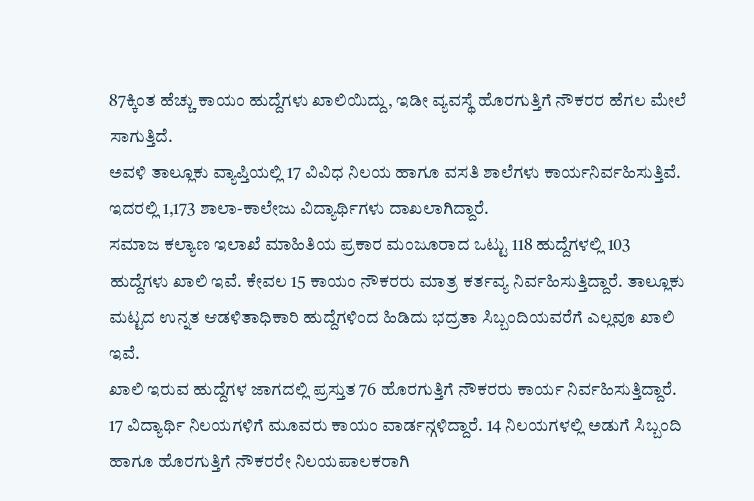87ಕ್ಕಿಂತ ಹೆಚ್ಚು ಕಾಯಂ ಹುದ್ದೆಗಳು ಖಾಲಿಯಿದ್ದು, ಇಡೀ ವ್ಯವಸ್ಥೆ ಹೊರಗುತ್ತಿಗೆ ನೌಕರರ ಹೆಗಲ ಮೇಲೆ ಸಾಗುತ್ತಿದೆ.
ಅವಳಿ ತಾಲ್ಲೂಕು ವ್ಯಾಪ್ತಿಯಲ್ಲಿ 17 ವಿವಿಧ ನಿಲಯ ಹಾಗೂ ವಸತಿ ಶಾಲೆಗಳು ಕಾರ್ಯನಿರ್ವಹಿಸುತ್ತಿವೆ. ಇದರಲ್ಲಿ 1,173 ಶಾಲಾ-ಕಾಲೇಜು ವಿದ್ಯಾರ್ಥಿಗಳು ದಾಖಲಾಗಿದ್ದಾರೆ.
ಸಮಾಜ ಕಲ್ಯಾಣ ಇಲಾಖೆ ಮಾಹಿತಿಯ ಪ್ರಕಾರ ಮಂಜೂರಾದ ಒಟ್ಟು 118 ಹುದ್ದೆಗಳಲ್ಲಿ 103 ಹುದ್ದೆಗಳು ಖಾಲಿ ಇವೆ. ಕೇವಲ 15 ಕಾಯಂ ನೌಕರರು ಮಾತ್ರ ಕರ್ತವ್ಯ ನಿರ್ವಹಿಸುತ್ತಿದ್ದಾರೆ. ತಾಲ್ಲೂಕು ಮಟ್ಟದ ಉನ್ನತ ಆಡಳಿತಾಧಿಕಾರಿ ಹುದ್ದೆಗಳಿಂದ ಹಿಡಿದು ಭದ್ರತಾ ಸಿಬ್ಬಂದಿಯವರೆಗೆ ಎಲ್ಲವೂ ಖಾಲಿ ಇವೆ.
ಖಾಲಿ ಇರುವ ಹುದ್ದೆಗಳ ಜಾಗದಲ್ಲಿ ಪ್ರಸ್ತುತ 76 ಹೊರಗುತ್ತಿಗೆ ನೌಕರರು ಕಾರ್ಯ ನಿರ್ವಹಿಸುತ್ತಿದ್ದಾರೆ. 17 ವಿದ್ಯಾರ್ಥಿ ನಿಲಯಗಳಿಗೆ ಮೂವರು ಕಾಯಂ ವಾರ್ಡನ್ಗಳಿದ್ದಾರೆ. 14 ನಿಲಯಗಳಲ್ಲಿ ಅಡುಗೆ ಸಿಬ್ಬಂದಿ ಹಾಗೂ ಹೊರಗುತ್ತಿಗೆ ನೌಕರರೇ ನಿಲಯಪಾಲಕರಾಗಿ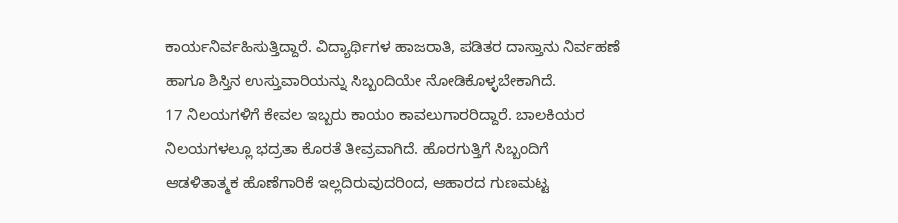ಕಾರ್ಯನಿರ್ವಹಿಸುತ್ತಿದ್ದಾರೆ. ವಿದ್ಯಾರ್ಥಿಗಳ ಹಾಜರಾತಿ, ಪಡಿತರ ದಾಸ್ತಾನು ನಿರ್ವಹಣೆ ಹಾಗೂ ಶಿಸ್ತಿನ ಉಸ್ತುವಾರಿಯನ್ನು ಸಿಬ್ಬಂದಿಯೇ ನೋಡಿಕೊಳ್ಳಬೇಕಾಗಿದೆ.
17 ನಿಲಯಗಳಿಗೆ ಕೇವಲ ಇಬ್ಬರು ಕಾಯಂ ಕಾವಲುಗಾರರಿದ್ದಾರೆ. ಬಾಲಕಿಯರ ನಿಲಯಗಳಲ್ಲೂ ಭದ್ರತಾ ಕೊರತೆ ತೀವ್ರವಾಗಿದೆ. ಹೊರಗುತ್ತಿಗೆ ಸಿಬ್ಬಂದಿಗೆ ಆಡಳಿತಾತ್ಮಕ ಹೊಣೆಗಾರಿಕೆ ಇಲ್ಲದಿರುವುದರಿಂದ, ಆಹಾರದ ಗುಣಮಟ್ಟ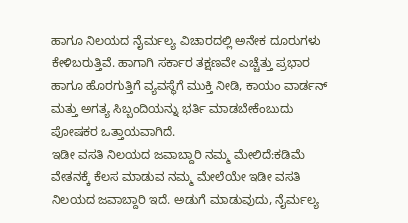ಹಾಗೂ ನಿಲಯದ ನೈರ್ಮಲ್ಯ ವಿಚಾರದಲ್ಲಿ ಅನೇಕ ದೂರುಗಳು ಕೇಳಿಬರುತ್ತಿವೆ. ಹಾಗಾಗಿ ಸರ್ಕಾರ ತಕ್ಷಣವೇ ಎಚ್ಚೆತ್ತು ಪ್ರಭಾರ ಹಾಗೂ ಹೊರಗುತ್ತಿಗೆ ವ್ಯವಸ್ಥೆಗೆ ಮುಕ್ತಿ ನೀಡಿ, ಕಾಯಂ ವಾರ್ಡನ್ ಮತ್ತು ಅಗತ್ಯ ಸಿಬ್ಬಂದಿಯನ್ನು ಭರ್ತಿ ಮಾಡಬೇಕೆಂಬುದು ಪೋಷಕರ ಒತ್ತಾಯವಾಗಿದೆ.
ಇಡೀ ವಸತಿ ನಿಲಯದ ಜವಾಬ್ದಾರಿ ನಮ್ಮ ಮೇಲಿದೆ:ಕಡಿಮೆ ವೇತನಕ್ಕೆ ಕೆಲಸ ಮಾಡುವ ನಮ್ಮ ಮೇಲೆಯೇ ಇಡೀ ವಸತಿ ನಿಲಯದ ಜವಾಬ್ದಾರಿ ಇದೆ. ಅಡುಗೆ ಮಾಡುವುದು, ನೈರ್ಮಲ್ಯ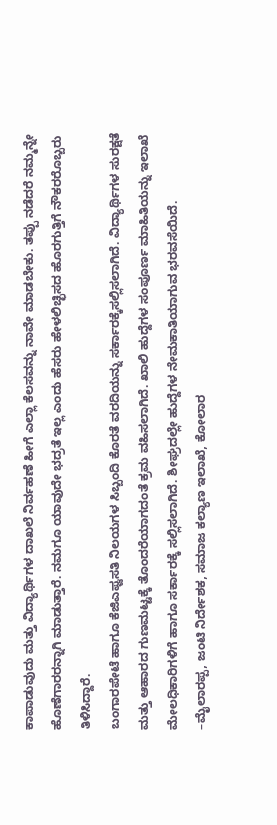ಕಾಪಾಡುವುದು ಮತ್ತು ವಿದ್ಯಾರ್ಥಿಗಳ ದಾಖಲೆ ನಿರ್ವಹಣೆ ಹೀಗೆ ಎಲ್ಲಾ ಕೆಲಸವನ್ನು ನಾವೇ ಮಾಡಬೇಕು. ತಪ್ಪು ನಡೆದರೆ ನಮ್ಮನ್ನೇ ಹೊಣೆಗಾರರನ್ನಾಗಿ ಮಾಡುತ್ತಾರೆ. ನಮಗೂ ಯಾವುದೇ ಭದ್ರತೆ ಇಲ್ಲ ಎಂದು ಹೆಸರು ಹೇಳಲಿಚ್ಛಿಸದ ಹೊರಗುತ್ತಿಗೆ ನೌಕರರೊಬ್ಬರು ತಿಳಿಸಿದ್ದಾರೆ.
ಬಂಗಾರಪೇಟೆ ಹಾಗೂ ಕೆಜಿಎಫ್ವಸತಿ ನಿಲಯಗಳ ಸಿಬ್ಬಂದಿ ಕೊರತೆ ವರದಿಯನ್ನು ಸರ್ಕಾರಕ್ಕೆಸಲ್ಲಿಸಲಾಗಿದೆ. ವಿದ್ಯಾರ್ಥಿಗಳ ಸುರಕ್ಷತೆ ಮತ್ತು ಆಹಾರದ ಗುಣಮಟ್ಟಕ್ಕೆ ತೊಂದರೆಯಾಗದಂತೆ ಕ್ರಮ ವಹಿಸಲಾಗಿದೆ. ಖಾಲಿ ಹುದ್ದೆಗಳ ಸಂಪೂರ್ಣ ಮಾಹಿತಿಯನ್ನು ಇಲಾಖೆ ಮೇಲಧಿಕಾರಿಗಳಿಗೆ ಹಾಗೂ ಸರ್ಕಾರಕ್ಕೆ ಸಲ್ಲಿಸಲಾಗಿದೆ. ಶೀಘ್ರದಲ್ಲೇ ಹುದ್ದೆಗಳ ನೇಮಕಾತಿಯಾಗುವ ಭರವಸೆಯಿದೆ.
–ಮೈಲಾರಪ್ಪ, ಜಂಟಿ ನಿರ್ದೇಶಕ, ಸಮಾಜ ಕಲ್ಯಾಣ ಇಲಾಖೆ, ಕೋಲಾರ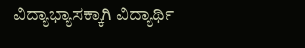ವಿದ್ಯಾಭ್ಯಾಸಕ್ಕಾಗಿ ವಿದ್ಯಾರ್ಥಿ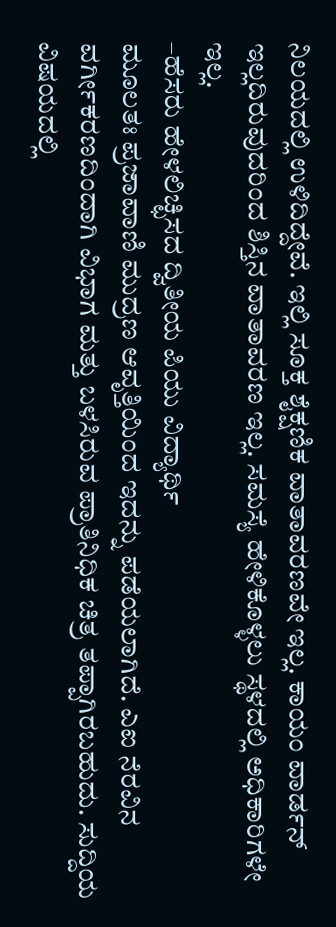ನಿಲಯದಲ್ಲಿ ಉಳಿದಿದ್ದೇವೆ. ಇಲ್ಲಿ ಸೂಕ್ತ ಶೈಕ್ಷಣಿಕ ವಾತಾವರಣವೇ ಇಲ್ಲ. ಕಾಯಂ ವಾರ್ಡನ್ ಇಲ್ಲದಿರುವುದರಿಂದ ಶಿಸ್ತಿನ ವಾತಾವರಣ ಇಲ್ಲ. ಸಮಸ್ಯೆ ಹೇಳಿಕೊಳ್ಳಲು ಸ್ಥಳದಲ್ಲಿ ಅಧಿಕಾರಿಗಳೇ ಇಲ್ಲ.
–ಹೆಸರು ಹೇಳಲಿಚ್ಛಿಸದ ದ್ವಿತೀಯ ಪಿಯು ವಿದ್ಯಾರ್ಥಿ
ಮೂಲತಃ ಪ್ರಜಾವಾಣಿ ಮುದ್ರಣ ಆವೃತ್ತಿಯಿಂದ ಇದನ್ನು ಪಡೆಯಲಾಗಿದೆ. ಎಐ ನೆರವಿನ ವರ್ಗೀಕರಣದಿಂದಾಗಿ ವಿಭಾಗ ಮತ್ತು ಬಳಸಿರುವ ಪ್ರಾತಿನಿಧಿಕ ಚಿತ್ರ ತಪ್ಪಾಗಿರಬಹುದು. ಸುದ್ದಿಯ ವಿಷಯದಲ್ಲಿ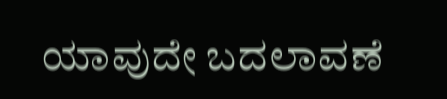ಯಾವುದೇ ಬದಲಾವಣೆ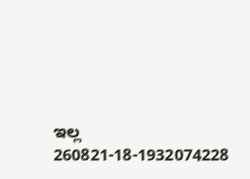ಇಲ್ಲ
260821-18-1932074228